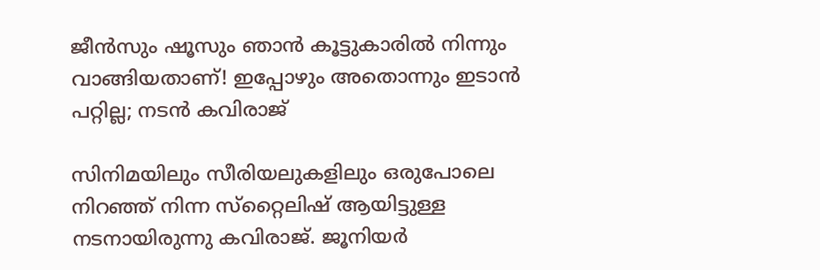ജീന്‍സും ഷൂസും ഞാന്‍ കൂട്ടുകാരില്‍ നിന്നും വാങ്ങിയതാണ്! ഇപ്പോഴും അതൊന്നും ഇടാന്‍ പറ്റില്ല; നടന്‍ കവിരാജ്

സിനിമയിലും സീരിയലുകളിലും ഒരുപോലെ നിറഞ്ഞ് നിന്ന സ്‌റ്റൈലിഷ് ആയിട്ടുള്ള നടനായിരുന്നു കവിരാജ്. ജൂനിയര്‍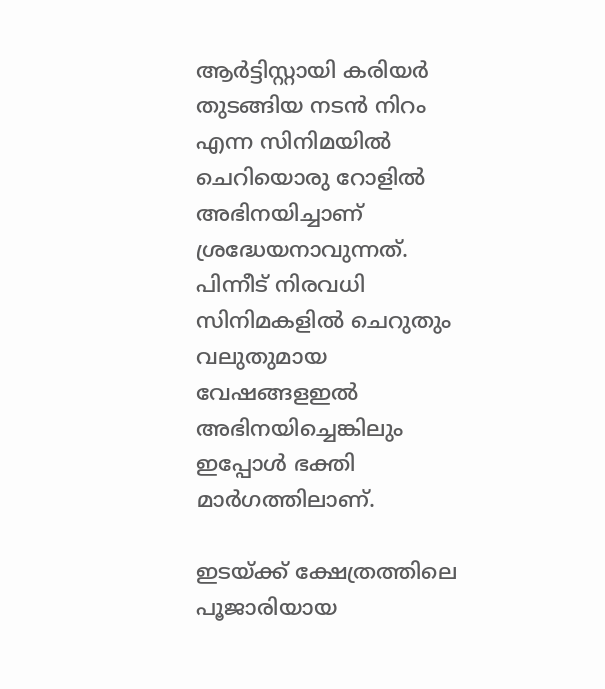ആര്‍ട്ടിസ്റ്റായി കരിയര്‍ തുടങ്ങിയ നടന്‍ നിറം എന്ന സിനിമയില്‍ ചെറിയൊരു റോളില്‍ അഭിനയിച്ചാണ് ശ്രദ്ധേയനാവുന്നത്. പിന്നീട് നിരവധി സിനിമകളില്‍ ചെറുതും വലുതുമായ വേഷങ്ങളഇല്‍ അഭിനയിച്ചെങ്കിലും ഇപ്പോള്‍ ഭക്തി മാര്‍ഗത്തിലാണ്.

ഇടയ്ക്ക് ക്ഷേത്രത്തിലെ പൂജാരിയായ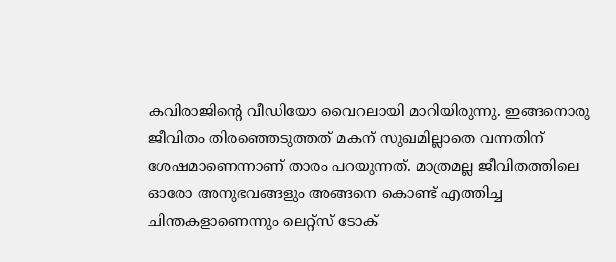കവിരാജിന്റെ വീഡിയോ വൈറലായി മാറിയിരുന്നു. ഇങ്ങനൊരു ജീവിതം തിരഞ്ഞെടുത്തത് മകന് സുഖമില്ലാതെ വന്നതിന് ശേഷമാണെന്നാണ് താരം പറയുന്നത്. മാത്രമല്ല ജീവിതത്തിലെ ഓരോ അനുഭവങ്ങളും അങ്ങനെ കൊണ്ട് എത്തിച്ച ചിന്തകളാണെന്നും ലെറ്റ്‌സ് ടോക്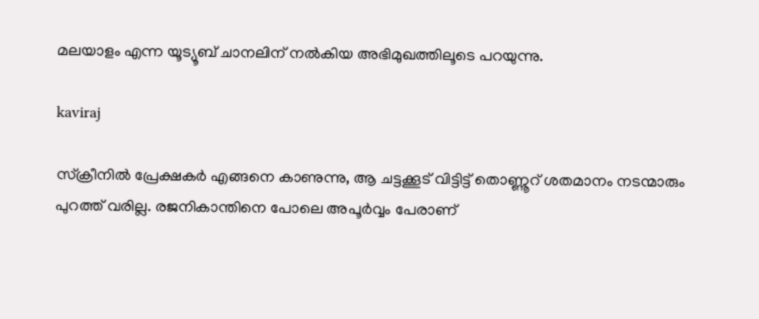മലയാളം എന്ന യൂട്യൂബ് ചാനലിന് നല്‍കിയ അഭിമുഖത്തിലൂടെ പറയുന്നു.

kaviraj

സ്‌ക്രീനില്‍ പ്രേക്ഷകര്‍ എങ്ങനെ കാണുന്നു, ആ ചട്ടക്കൂട് വിട്ടിട്ട് തൊണ്ണൂറ് ശതമാനം നടന്മാരും പുറത്ത് വരില്ല. രജനികാന്തിനെ പോലെ അപൂര്‍വ്വം പേരാണ്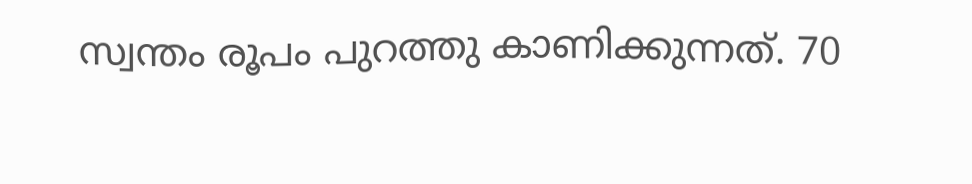സ്വന്തം രൂപം പുറത്തു കാണിക്കുന്നത്. 70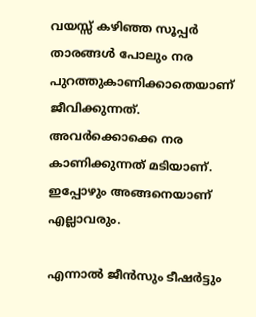വയസ്സ് കഴിഞ്ഞ സൂപ്പര്‍ താരങ്ങള്‍ പോലും നര പുറത്തുകാണിക്കാതെയാണ് ജീവിക്കുന്നത്. അവര്‍ക്കൊക്കെ നര കാണിക്കുന്നത് മടിയാണ്. ഇപ്പോഴും അങ്ങനെയാണ് എല്ലാവരും.

എന്നാല്‍ ജീന്‍സും ടീഷര്‍ട്ടും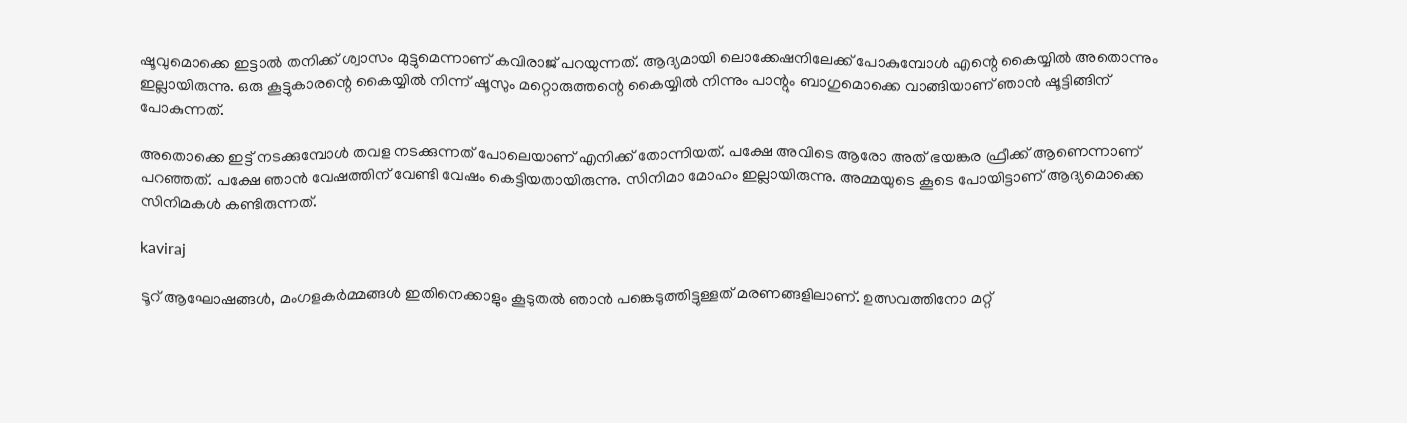ഷൂവുമൊക്കെ ഇട്ടാല്‍ തനിക്ക് ശ്വാസം മുട്ടുമെന്നാണ് കവിരാജ് പറയുന്നത്. ആദ്യമായി ലൊക്കേഷനിലേക്ക് പോകുമ്പോള്‍ എന്റെ കൈയ്യില്‍ അതൊന്നും ഇല്ലായിരുന്നു. ഒരു കൂട്ടുകാരന്റെ കൈയ്യില്‍ നിന്ന് ഷൂസും മറ്റൊരുത്തന്റെ കൈയ്യില്‍ നിന്നും പാന്റും ബാഗുമൊക്കെ വാങ്ങിയാണ് ഞാന്‍ ഷൂട്ടിങ്ങിന് പോകുന്നത്.

അതൊക്കെ ഇട്ട് നടക്കുമ്പോള്‍ തവള നടക്കുന്നത് പോലെയാണ് എനിക്ക് തോന്നിയത്. പക്ഷേ അവിടെ ആരോ അത് ഭയങ്കര ഫ്രീക്ക് ആണെന്നാണ് പറഞ്ഞത്. പക്ഷേ ഞാന്‍ വേഷത്തിന് വേണ്ടി വേഷം കെട്ടിയതായിരുന്നു. സിനിമാ മോഹം ഇല്ലായിരുന്നു. അമ്മയുടെ കൂടെ പോയിട്ടാണ് ആദ്യമൊക്കെ സിനിമകള്‍ കണ്ടിരുന്നത്.

kaviraj

ടൂറ് ആഘോഷങ്ങള്‍, മംഗളകര്‍മ്മങ്ങള്‍ ഇതിനെക്കാളും കൂടുതല്‍ ഞാന്‍ പങ്കെടുത്തിട്ടുള്ളത് മരണങ്ങളിലാണ്. ഉത്സവത്തിനോ മറ്റ്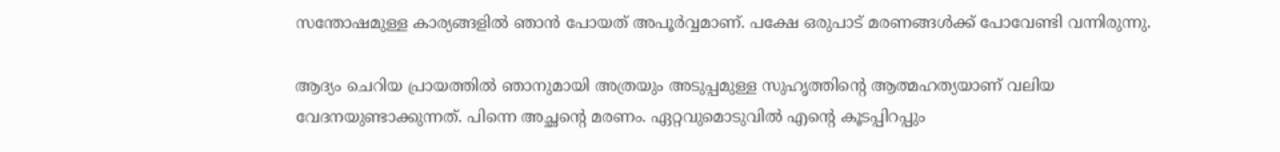സന്തോഷമുള്ള കാര്യങ്ങളില്‍ ഞാന്‍ പോയത് അപൂര്‍വ്വമാണ്. പക്ഷേ ഒരുപാട് മരണങ്ങള്‍ക്ക് പോവേണ്ടി വന്നിരുന്നു.

ആദ്യം ചെറിയ പ്രായത്തില്‍ ഞാനുമായി അത്രയും അടുപ്പമുള്ള സുഹൃത്തിന്റെ ആത്മഹത്യയാണ് വലിയ വേദനയുണ്ടാക്കുന്നത്. പിന്നെ അച്ഛന്റെ മരണം. ഏറ്റവുമൊടുവില്‍ എന്റെ കൂടപ്പിറപ്പും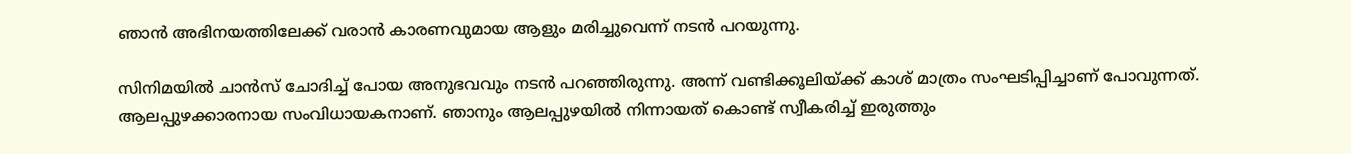ഞാന്‍ അഭിനയത്തിലേക്ക് വരാന്‍ കാരണവുമായ ആളും മരിച്ചുവെന്ന് നടന്‍ പറയുന്നു.

സിനിമയില്‍ ചാന്‍സ് ചോദിച്ച് പോയ അനുഭവവും നടന്‍ പറഞ്ഞിരുന്നു. അന്ന് വണ്ടിക്കൂലിയ്ക്ക് കാശ് മാത്രം സംഘടിപ്പിച്ചാണ് പോവുന്നത്. ആലപ്പുഴക്കാരനായ സംവിധായകനാണ്. ഞാനും ആലപ്പുഴയില്‍ നിന്നായത് കൊണ്ട് സ്വീകരിച്ച് ഇരുത്തും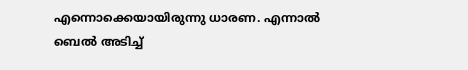എന്നൊക്കെയായിരുന്നു ധാരണ. എന്നാല്‍ ബെല്‍ അടിച്ച്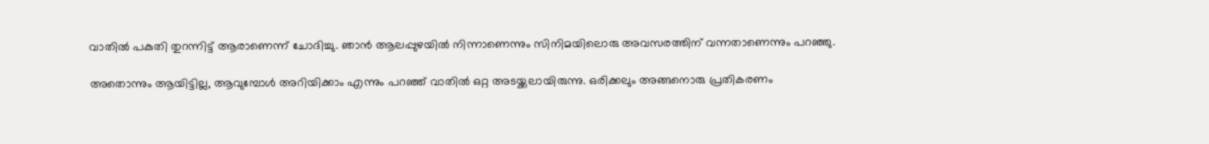വാതില്‍ പകുതി തുറന്നിട്ട് ആരാണെന്ന് ചോദിച്ചു. ഞാന്‍ ആലപ്പുഴയില്‍ നിന്നാണെന്നും സിനിമയിലൊരു അവസരത്തിന് വന്നതാണെന്നും പറഞ്ഞു.

അതൊന്നും ആയിട്ടില്ല, ആവുമ്പോള്‍ അറിയിക്കാം എന്നും പറഞ്ഞ് വാതില്‍ ഒറ്റ അടയ്ക്കലായിരുന്നു. ഒരിക്കലും അങ്ങനൊരു പ്രതികരണം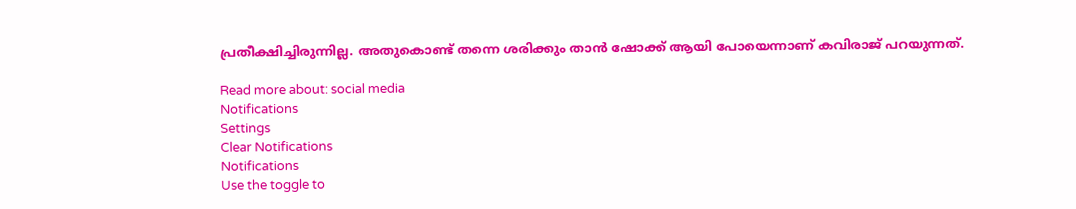പ്രതീക്ഷിച്ചിരുന്നില്ല. അതുകൊണ്ട് തന്നെ ശരിക്കും താന്‍ ഷോക്ക് ആയി പോയെന്നാണ് കവിരാജ് പറയുന്നത്.

Read more about: social media
Notifications
Settings
Clear Notifications
Notifications
Use the toggle to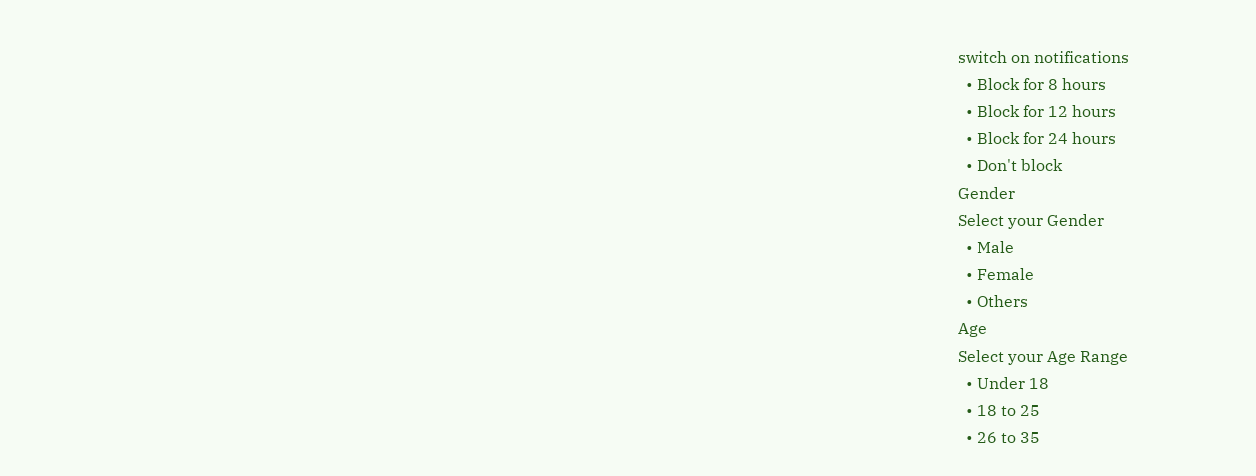switch on notifications
  • Block for 8 hours
  • Block for 12 hours
  • Block for 24 hours
  • Don't block
Gender
Select your Gender
  • Male
  • Female
  • Others
Age
Select your Age Range
  • Under 18
  • 18 to 25
  • 26 to 35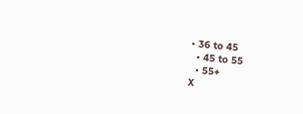• 36 to 45
  • 45 to 55
  • 55+
X